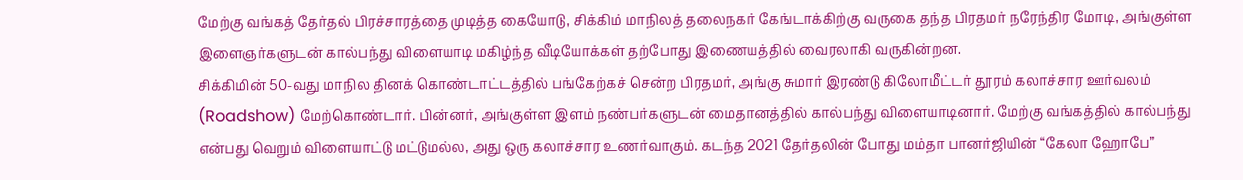மேற்கு வங்கத் தேர்தல் பிரச்சாரத்தை முடித்த கையோடு, சிக்கிம் மாநிலத் தலைநகர் கேங்டாக்கிற்கு வருகை தந்த பிரதமர் நரேந்திர மோடி, அங்குள்ள இளைஞர்களுடன் கால்பந்து விளையாடி மகிழ்ந்த வீடியோக்கள் தற்போது இணையத்தில் வைரலாகி வருகின்றன.
சிக்கிமின் 50-வது மாநில தினக் கொண்டாட்டத்தில் பங்கேற்கச் சென்ற பிரதமர், அங்கு சுமார் இரண்டு கிலோமீட்டர் தூரம் கலாச்சார ஊர்வலம் (Roadshow) மேற்கொண்டார். பின்னர், அங்குள்ள இளம் நண்பர்களுடன் மைதானத்தில் கால்பந்து விளையாடினார். மேற்கு வங்கத்தில் கால்பந்து என்பது வெறும் விளையாட்டு மட்டுமல்ல, அது ஒரு கலாச்சார உணர்வாகும். கடந்த 2021 தேர்தலின் போது மம்தா பானர்ஜியின் “கேலா ஹோபே”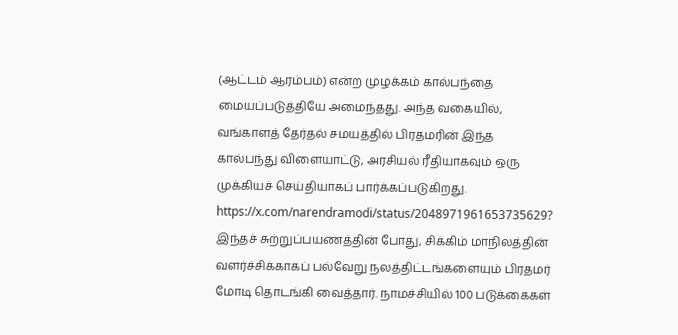(ஆட்டம் ஆரம்பம்) என்ற முழக்கம் கால்பந்தை மையப்படுத்தியே அமைந்தது. அந்த வகையில், வங்காளத் தேர்தல் சமயத்தில் பிரதமரின் இந்த கால்பந்து விளையாட்டு, அரசியல் ரீதியாகவும் ஒரு முக்கியச் செய்தியாகப் பார்க்கப்படுகிறது.
https://x.com/narendramodi/status/2048971961653735629?
இந்தச் சுற்றுப்பயணத்தின் போது, சிக்கிம் மாநிலத்தின் வளர்ச்சிக்காகப் பல்வேறு நலத்திட்டங்களையும் பிரதமர் மோடி தொடங்கி வைத்தார். நாமச்சியில் 100 படுக்கைகள்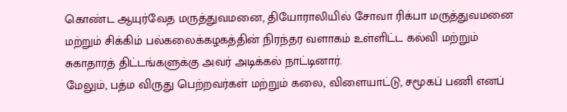கொண்ட ஆயுர்வேத மருத்துவமனை, தியோராலியில் சோவா ரிக்பா மருத்துவமனை மற்றும் சிக்கிம் பல்கலைக்கழகத்தின் நிரந்தர வளாகம் உள்ளிட்ட கல்வி மற்றும் சுகாதாரத் திட்டங்களுக்கு அவர் அடிக்கல் நாட்டினார்.
மேலும், பத்ம விருது பெற்றவர்கள் மற்றும் கலை, விளையாட்டு, சமூகப் பணி எனப்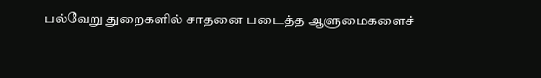பல்வேறு துறைகளில் சாதனை படைத்த ஆளுமைகளைச்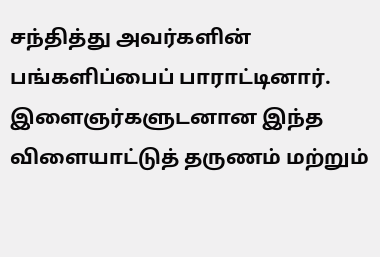சந்தித்து அவர்களின் பங்களிப்பைப் பாராட்டினார். இளைஞர்களுடனான இந்த விளையாட்டுத் தருணம் மற்றும்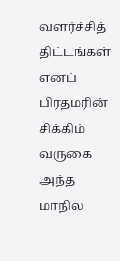வளர்ச்சித் திட்டங்கள் எனப் பிரதமரின் சிக்கிம் வருகை அந்த மாநில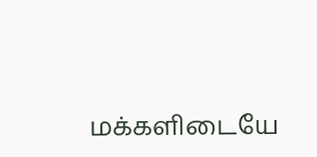மக்களிடையே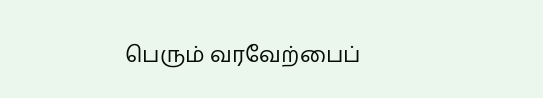பெரும் வரவேற்பைப்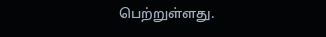பெற்றுள்ளது.